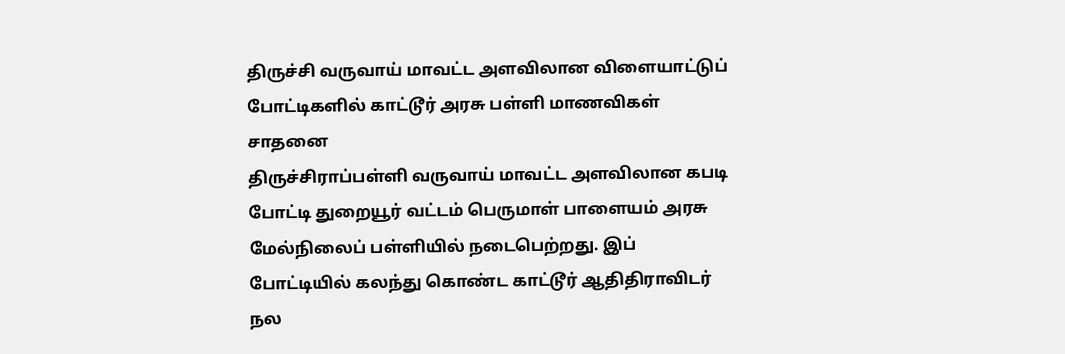திருச்சி வருவாய் மாவட்ட அளவிலான விளையாட்டுப் போட்டிகளில் காட்டூர் அரசு பள்ளி மாணவிகள் சாதனை
திருச்சிராப்பள்ளி வருவாய் மாவட்ட அளவிலான கபடி போட்டி துறையூர் வட்டம் பெருமாள் பாளையம் அரசு மேல்நிலைப் பள்ளியில் நடைபெற்றது. இப் போட்டியில் கலந்து கொண்ட காட்டூர் ஆதிதிராவிடர் நல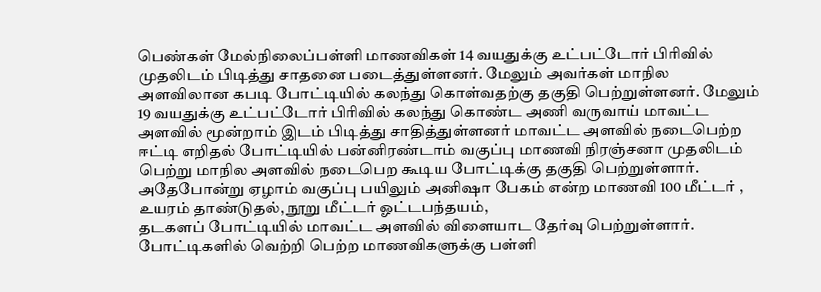பெண்கள் மேல்நிலைப்பள்ளி மாணவிகள் 14 வயதுக்கு உட்பட்டோர் பிரிவில் முதலிடம் பிடித்து சாதனை படைத்துள்ளனர். மேலும் அவர்கள் மாநில அளவிலான கபடி போட்டியில் கலந்து கொள்வதற்கு தகுதி பெற்றுள்ளனர். மேலும் 19 வயதுக்கு உட்பட்டோர் பிரிவில் கலந்து கொண்ட அணி வருவாய் மாவட்ட அளவில் மூன்றாம் இடம் பிடித்து சாதித்துள்ளனர் மாவட்ட அளவில் நடைபெற்ற ஈட்டி எறிதல் போட்டியில் பன்னிரண்டாம் வகுப்பு மாணவி நிரஞ்சனா முதலிடம் பெற்று மாநில அளவில் நடைபெற கூடிய போட்டிக்கு தகுதி பெற்றுள்ளார்.
அதேபோன்று ஏழாம் வகுப்பு பயிலும் அனிஷா பேகம் என்ற மாணவி 100 மீட்டர் , உயரம் தாண்டுதல், நூறு மீட்டர் ஓட்டபந்தயம்,
தடகளப் போட்டியில் மாவட்ட அளவில் விளையாட தேர்வு பெற்றுள்ளார்.
போட்டிகளில் வெற்றி பெற்ற மாணவிகளுக்கு பள்ளி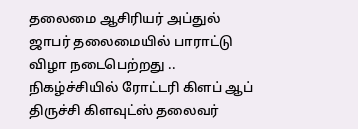தலைமை ஆசிரியர் அப்துல் ஜாபர் தலைமையில் பாராட்டு விழா நடைபெற்றது .. நிகழ்ச்சியில் ரோட்டரி கிளப் ஆப் திருச்சி கிளவுட்ஸ் தலைவர்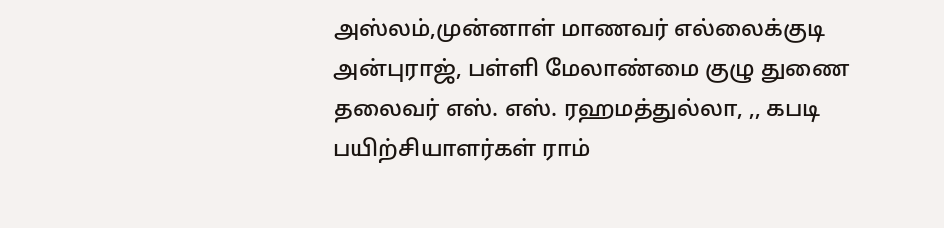அஸ்லம்,முன்னாள் மாணவர் எல்லைக்குடி அன்புராஜ், பள்ளி மேலாண்மை குழு துணை தலைவர் எஸ். எஸ். ரஹமத்துல்லா, ,, கபடி பயிற்சியாளர்கள் ராம்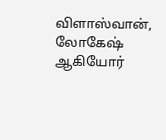விளாஸ்வான், லோகேஷ் ஆகியோர்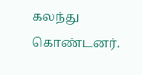கலந்து கொண்டனர்.